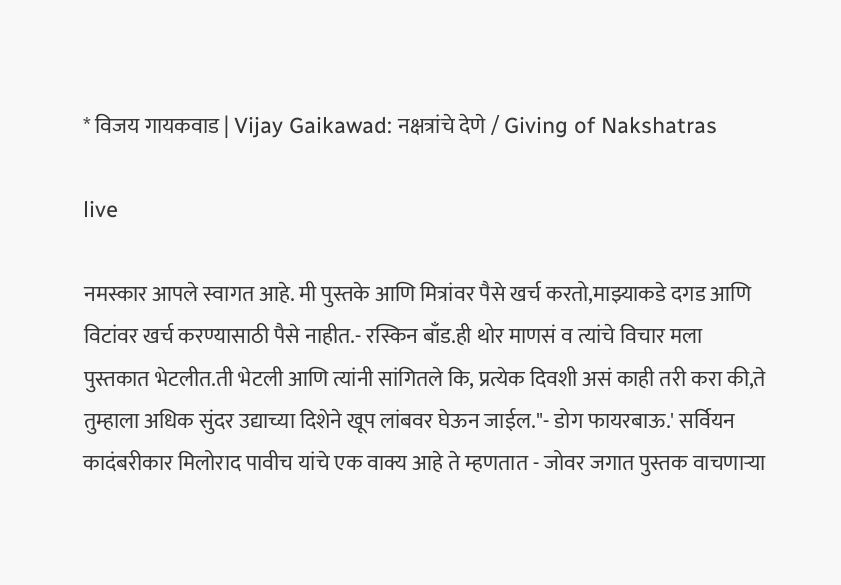* विजय गायकवाड | Vijay Gaikawad: नक्षत्रांचे देणे / Giving of Nakshatras

live

नमस्कार आपले स्वागत आहे. मी पुस्तके आणि मित्रांवर पैसे खर्च करतो,माझ्याकडे दगड आणि विटांवर खर्च करण्यासाठी पैसे नाहीत.- रस्किन बाँड.ही थोर माणसं व त्यांचे विचार मला पुस्तकात भेटलीत.ती भेटली आणि त्यांनी सांगितले कि, प्रत्येक दिवशी असं काही तरी करा की,ते तुम्हाला अधिक सुंदर उद्याच्या दिशेने खूप लांबवर घेऊन जाईल."- डोग फायरबाऊ.' सर्वियन कादंबरीकार मिलोराद पावीच यांचे एक वाक्य आहे ते म्हणतात - जोवर जगात पुस्तक वाचणाऱ्या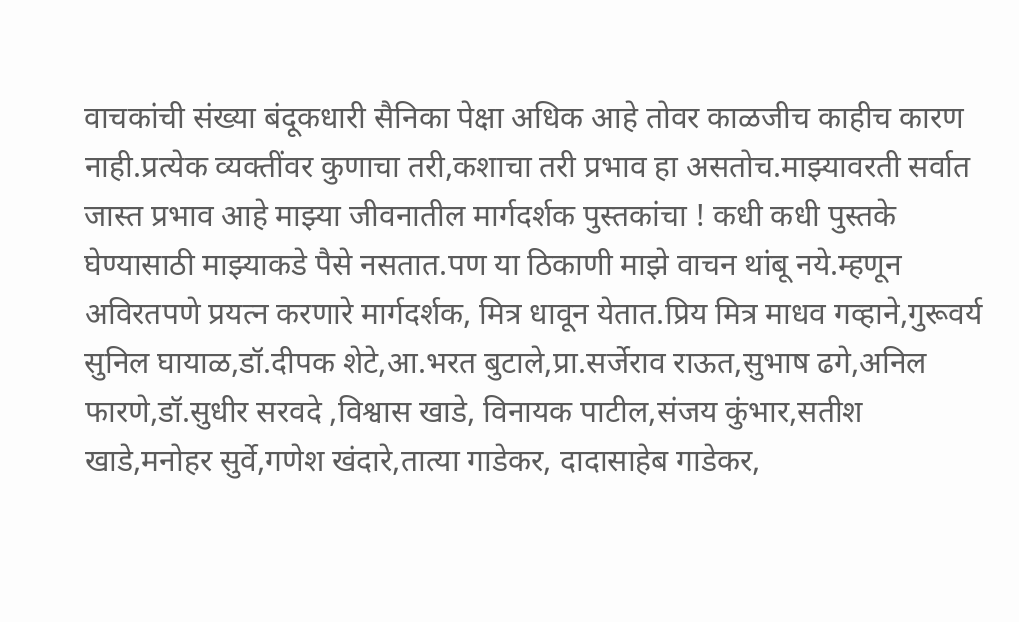वाचकांची संख्या बंदूकधारी सैनिका पेक्षा अधिक आहे तोवर काळजीच काहीच कारण नाही.प्रत्येक व्यक्तींवर कुणाचा तरी,कशाचा तरी प्रभाव हा असतोच.माझ्यावरती सर्वात जास्त प्रभाव आहे माझ्या जीवनातील मार्गदर्शक पुस्तकांचा ! कधी कधी पुस्तके घेण्यासाठी माझ्याकडे पैसे नसतात.पण या ठिकाणी माझे वाचन थांबू नये.म्हणून अविरतपणे प्रयत्न करणारे मार्गदर्शक, मित्र धावून येतात.प्रिय मित्र माधव गव्हाने,गुरूवर्य सुनिल घायाळ,डॉ.दीपक शेटे,आ.भरत बुटाले,प्रा.सर्जेराव राऊत,सुभाष ढगे,अनिल फारणे,डॉ.सुधीर सरवदे ,विश्वास खाडे, विनायक पाटील,संजय कुंभार,सतीश खाडे,मनोहर सुर्वे,गणेश खंदारे,तात्या गाडेकर, दादासाहेब गाडेकर,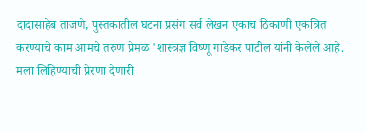दादासाहेब ताजणे, पुस्तकातील घटना प्रसंग सर्व लेखन एकाच ठिकाणी एकत्रित करण्याचे काम आमचे तरुण प्रेमळ 'शास्त्रज्ञ विष्णू गाडेकर पाटील यांनी केलेले आहे. मला लिहिण्याची प्रेरणा देणारी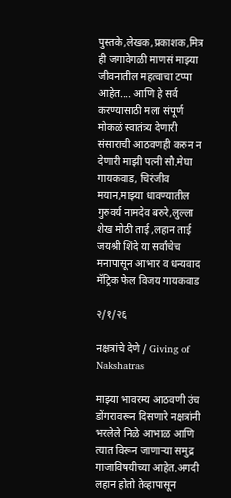पुस्तके,लेखक,प्रकाशक,मित्र ही जगावेगळी माणसं माझ्या जीवनातील महत्वाचा टप्पा आहेत.... आणि हे सर्व करण्यासाठी मला संपूर्ण मोकळं स्वातंत्र्य देणारी संसाराची आठवणही करुन न देणारी माझी पत्नी सौ.मेघा गायकवाड, चिरंजीव मयान,माझ्या धावण्यातील गुरुवर्य नामदेव बरुरे,लुल्ला शेख मोठी ताई ,लहान ताई जयश्री शिंदे या सर्वांचेच मनापासून आभार व धन्यवाद मॅट्रिक फेल विजय गायकवाड

२/१/२६

नक्षत्रांचे देणे / Giving of Nakshatras

माझ्या भावरम्य आठवणी उंच डोंगरावरून दिसणारे नक्षत्रांनी भरलेले निळे आभाळ आणि त्यात विरून जाणाऱ्या समुद्र गाजाविषयीच्या आहेत.अगदी लहान होतो तेव्हापासून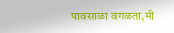पावसाळा वगळता,मी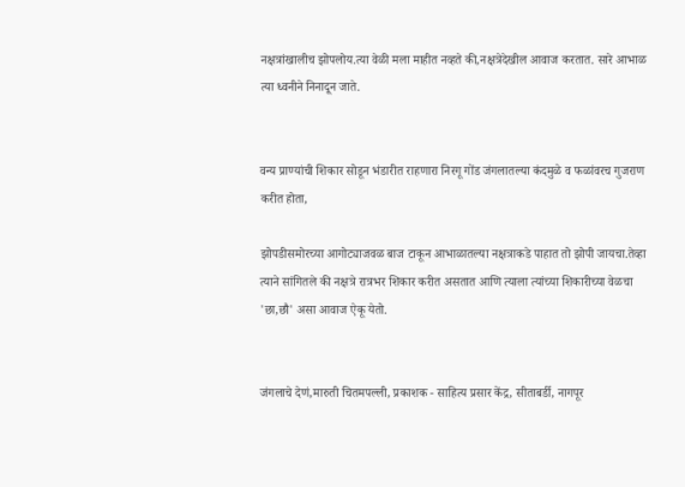नक्षत्रांखालीच झोपलोय.त्या वेळी मला माहीत नव्हते की,नक्षत्रेदेखील आवाज करतात. सारे आभाळ त्या ध्वनीने निनादून जाते.


वन्य प्राण्यांची शिकार सोडून भंडारीत राहणारा निरगू गोंड जंगलातल्या कंदमुळे व फळांवरच गुजराण करीत होता,

झोपडीसमोरच्या आगोट्याजवळ बाज टाकून आभाळातल्या नक्षत्राकडे पाहात तो झोपी जायचा.तेव्हा त्याने सांगितले की नक्षत्रे रात्रभर शिकार करीत असतात आणि त्याला त्यांच्या शिकारीच्या वेळचा 'छा,छौ' असा आवाज ऐकू येतो.


जंगलाचे देणं,मारुती चितमपल्ली, प्रकाशक - साहित्य प्रसार केंद्र, सीताबर्डी, नागपूर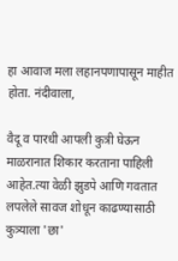हा आवाज मला लहानपणापासून माहीत होता. नंदीवाला,

वैदू व पारधी आपली कुत्री घेऊन माळरानात शिकार करताना पाहिली आहेत.त्या वेळी झुडपे आणि गवतात लपलेले सावज शोधून काढण्यासाठी कुत्र्याला 'छा'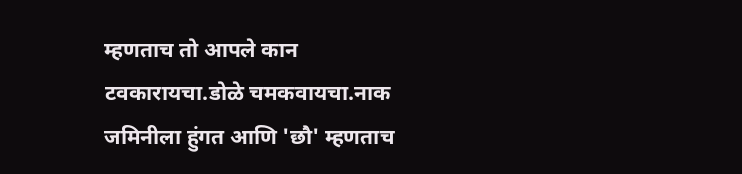म्हणताच तो आपले कान टवकारायचा.डोळे चमकवायचा.नाक जमिनीला हुंगत आणि 'छौ' म्हणताच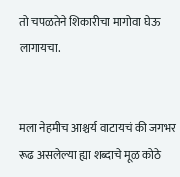तो चपळतेने शिकारीचा मागोवा घेऊ लागायचा.


मला नेहमीच आश्चर्य वाटायचं की जगभर रूढ असलेल्या ह्या शब्दाचे मूळ कोठे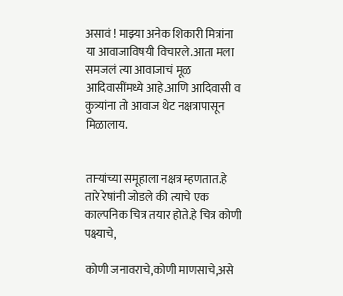असावं ! माझ्या अनेक शिकारी मित्रांना या आवाजाविषयी विचारले.आता मला समजलं त्या आवाजाचं मूळ आदिवासींमध्ये आहे.आणि आदिवासी व कुत्र्यांना तो आवाज थेट नक्षत्रापासून मिळालाय.


ताऱ्यांच्या समूहाला नक्षत्र म्हणतात.हे तारे रेषांनी जोडले की त्याचे एक काल्पनिक चित्र तयार होते.हे चित्र कोणी पक्ष्याचे,

कोणी जनावराचे,कोणी माणसाचे,असे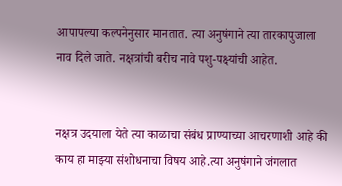आपापल्या कल्पनेनुसार मानतात. त्या अनुषंगाने त्या तारकापुजाला नाव दिले जाते. नक्षत्रांची बरीच नावे पशु-पक्ष्यांची आहेत.


नक्षत्र उदयाला येते त्या काळाचा संबंध प्राण्याच्या आचरणाशी आहे की काय हा माझ्या संशोधनाचा विषय आहे.त्या अनुषंगाने जंगलात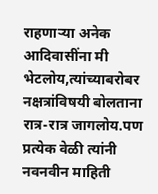राहणाऱ्या अनेक आदिवासींना मी भेटलोय,त्यांच्याबरोबर नक्षत्रांविषयी बोलताना रात्र-रात्र जागलोय.पण प्रत्येक वेळी त्यांनी नवनवीन माहिती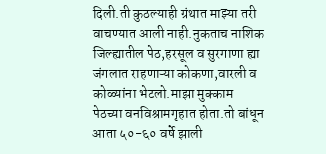दिली.ती कुठल्याही ग्रंथात माझ्या तरी वाचण्यात आली नाही.नुकताच नाशिक जिल्ह्यातील पेठ,हरसूल व सुरगाणा ह्या जंगलात राहणाऱ्या कोकणा,वारली व कोळ्यांना भेटलो.माझा मुक्काम पेठच्या वनविश्रामगृहात होता.तो बांधून आता ५०-६० वर्षे झाली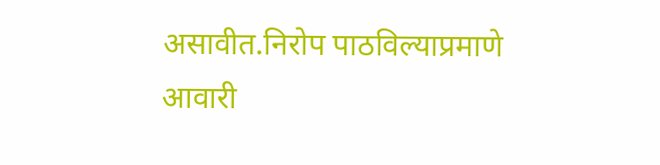असावीत.निरोप पाठविल्याप्रमाणे आवारी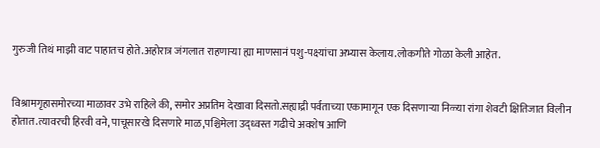गुरुजी तिथं माझी वाट पाहातच होते.अहोरात्र जंगलात राहणाऱ्या ह्या माणसानं पशु-पक्ष्यांचा अभ्यास केलाय.लोकगीते गोळा केली आहेत.


विश्रामगृहासमोरच्या माळावर उभे राहिले की, समोर अप्रतिम देखावा दिसतो.सह्याद्री पर्वताच्या एकामागून एक दिसणाऱ्या निळ्या रांगा शेवटी क्षितिजात विलीन होतात.त्यावरची हिरवी वने, पाचूसारखे दिसणारे माळ,पश्चिमेला उद्ध्वस्त गढीचे अवशेष आणि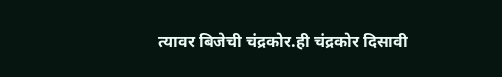त्यावर बिजेची चंद्रकोर.ही चंद्रकोर दिसावी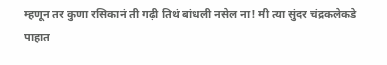म्हणून तर कुणा रसिकानं ती गढ़ी तिथं बांधली नसेल ना! मी त्या सुंदर चंद्रकलेकडे पाहात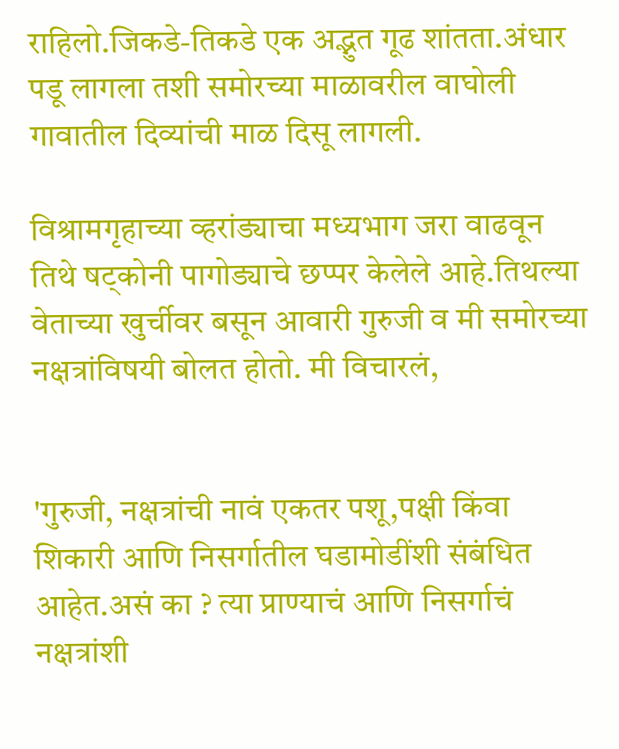राहिलो.जिकडे-तिकडे एक अद्भुत गूढ शांतता.अंधार पडू लागला तशी समोरच्या माळावरील वाघोली गावातील दिव्यांची माळ दिसू लागली.

विश्रामगृहाच्या व्हरांड्याचा मध्यभाग जरा वाढवून तिथे षट्‌कोनी पागोड्याचे छप्पर केलेले आहे.तिथल्या वेताच्या खुर्चीवर बसून आवारी गुरुजी व मी समोरच्या नक्षत्रांविषयी बोलत होतो. मी विचारलं,


'गुरुजी, नक्षत्रांची नावं एकतर पशू,पक्षी किंवा शिकारी आणि निसर्गातील घडामोडींशी संबंधित आहेत.असं का ? त्या प्राण्याचं आणि निसर्गाचं नक्षत्रांशी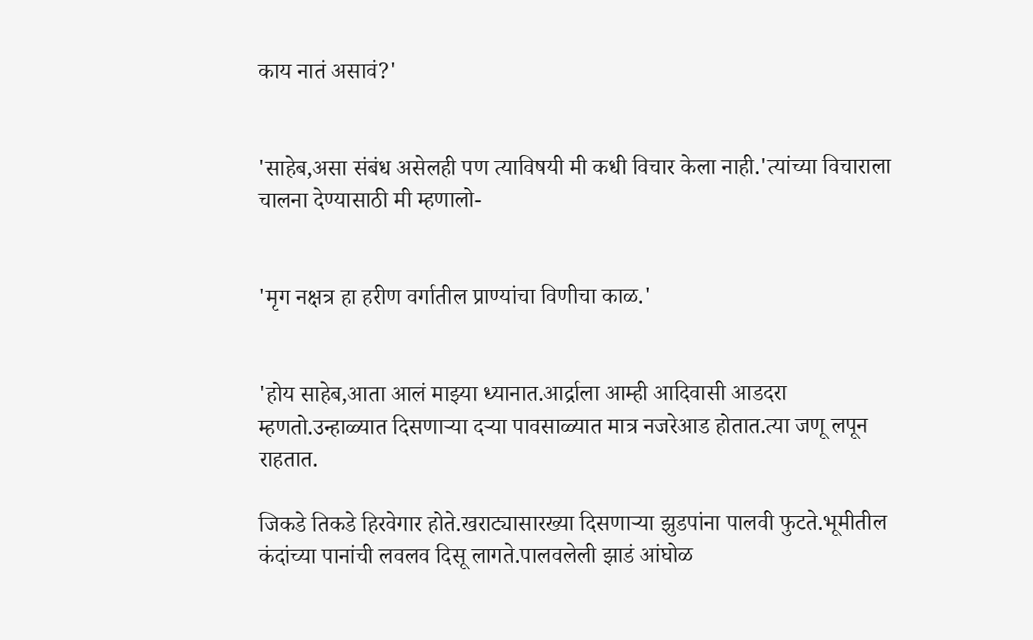काय नातं असावं?'


'साहेब,असा संबंध असेलही पण त्याविषयी मी कधी विचार केला नाही.'त्यांच्या विचाराला चालना देण्यासाठी मी म्हणालो-


'मृग नक्षत्र हा हरीण वर्गातील प्राण्यांचा विणीचा काळ.'


'होय साहेब,आता आलं माझ्या ध्यानात.आर्द्राला आम्ही आदिवासी आडदरा म्हणतो.उन्हाळ्यात दिसणाऱ्या दऱ्या पावसाळ्यात मात्र नजरेआड होतात.त्या जणू लपून राहतात.

जिकडे तिकडे हिरवेगार होते.खराट्यासारख्या दिसणाऱ्या झुडपांना पालवी फुटते.भूमीतील कंदांच्या पानांची लवलव दिसू लागते.पालवलेली झाडं आंघोळ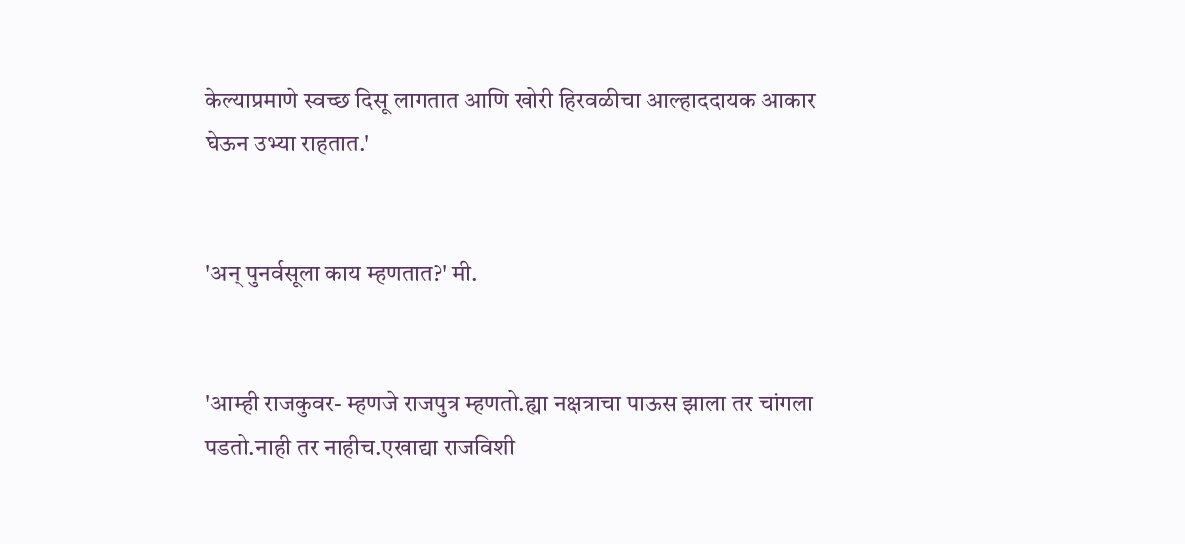केल्याप्रमाणे स्वच्छ दिसू लागतात आणि खोरी हिरवळीचा आल्हाददायक आकार घेऊन उभ्या राहतात.'


'अन् पुनर्वसूला काय म्हणतात?' मी.


'आम्ही राजकुवर- म्हणजे राजपुत्र म्हणतो.ह्या नक्षत्राचा पाऊस झाला तर चांगला पडतो.नाही तर नाहीच.एखाद्या राजविशी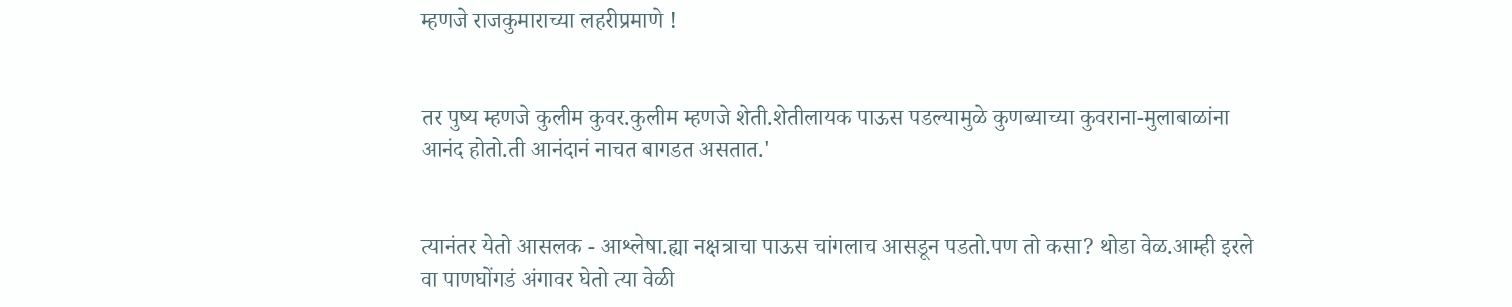म्हणजे राजकुमाराच्या लहरीप्रमाणे !


तर पुष्य म्हणजे कुलीम कुवर.कुलीम म्हणजे शेती.शेतीलायक पाऊस पडल्यामुळे कुणब्याच्या कुवराना-मुलाबाळांना आनंद होतो.ती आनंदानं नाचत बागडत असतात.'


त्यानंतर येतो आसलक - आश्लेषा.ह्या नक्षत्राचा पाऊस चांगलाच आसडून पडतो.पण तो कसा? थोडा वेळ.आम्ही इरले वा पाणघोंगडं अंगावर घेतो त्या वेळी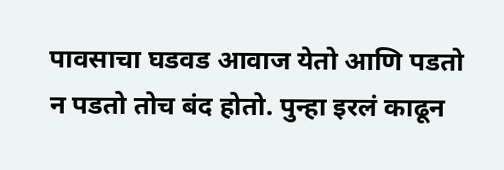पावसाचा घडवड आवाज येतो आणि पडतो न पडतो तोच बंद होतो. पुन्हा इरलं काढून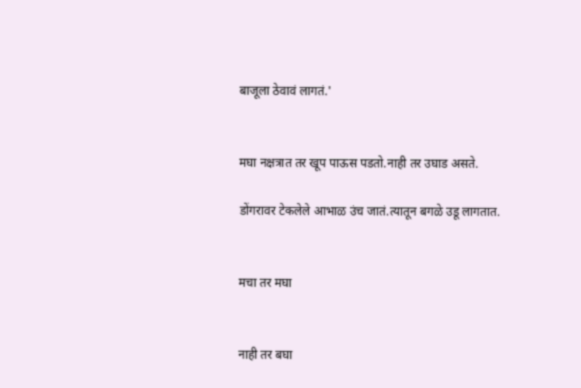बाजूला ठेवावं लागतं.'


मघा नक्षत्रात तर खूप पाऊस पडतो.नाही तर उघाड असते.

डोंगरावर टेकलेले आभाळ उंच जातं.त्यातून बगळे उडू लागतात.


मचा तर मघा


नाही तर बघा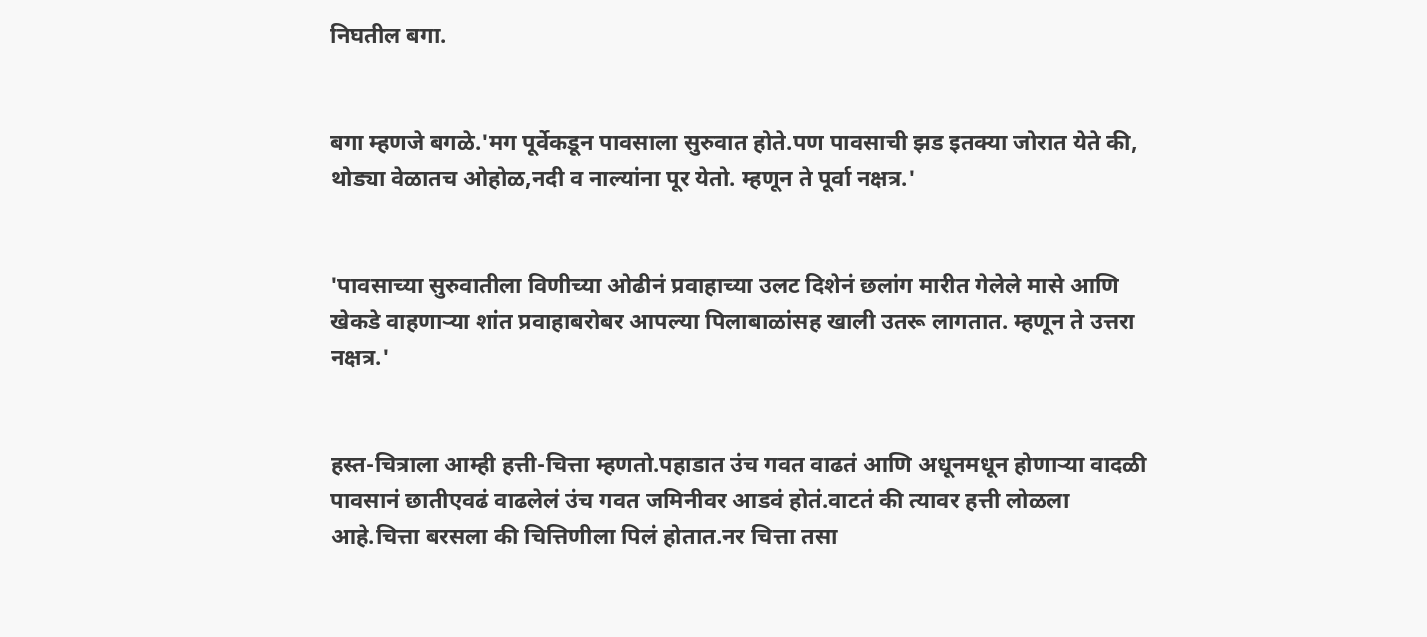निघतील बगा.


बगा म्हणजे बगळे.'मग पूर्वेकडून पावसाला सुरुवात होते.पण पावसाची झड इतक्या जोरात येते की, थोड्या वेळातच ओहोळ,नदी व नाल्यांना पूर येतो. म्हणून ते पूर्वा नक्षत्र.'


'पावसाच्या सुरुवातीला विणीच्या ओढीनं प्रवाहाच्या उलट दिशेनं छलांग मारीत गेलेले मासे आणि खेकडे वाहणाऱ्या शांत प्रवाहाबरोबर आपल्या पिलाबाळांसह खाली उतरू लागतात. म्हणून ते उत्तरा नक्षत्र.'


हस्त-चित्राला आम्ही हत्ती-चित्ता म्हणतो.पहाडात उंच गवत वाढतं आणि अधूनमधून होणाऱ्या वादळी पावसानं छातीएवढं वाढलेलं उंच गवत जमिनीवर आडवं होतं.वाटतं की त्यावर हत्ती लोळला आहे.चित्ता बरसला की चित्तिणीला पिलं होतात.नर चित्ता तसा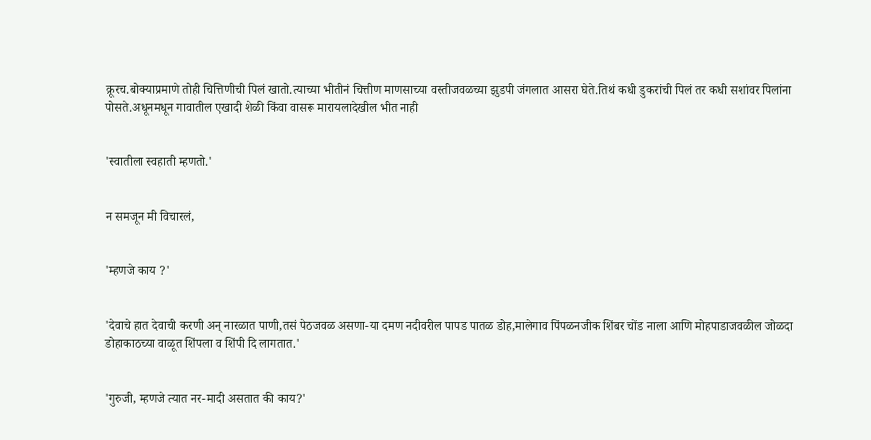क्रूरच.बोक्याप्रमाणे तोही चित्तिणीची पिलं खातो.त्याच्या भीतीनं चित्तीण माणसाच्या वस्तीजवळच्या झुडपी जंगलात आसरा घेते.तिथं कधी डुकरांची पिलं तर कधी सशांवर पिलांना पोसते.अधूनमधून गावातील एखादी शेळी किंवा वासरू मारायलादेखील भीत नाही


'स्वातीला स्वहाती म्हणतो.'


न समजून मी विचारलं,


'म्हणजे काय ?'


'देवाचे हात देवाची करणी अन् नारळात पाणी,तसं पेठजवळ असणा-या दमण नदीवरील पापड पातळ डोह,मालेगाव पिंपळनजीक शिंबर चोंड नाला आणि मोहपाडाजवळील जोळदा डोहाकाठच्या वाळूत शिंपला व शिंपी दि लागतात.'


'गुरुजी, म्हणजे त्यात नर-मादी असतात की काय?'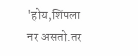'होय,शिंपला नर असतो.तर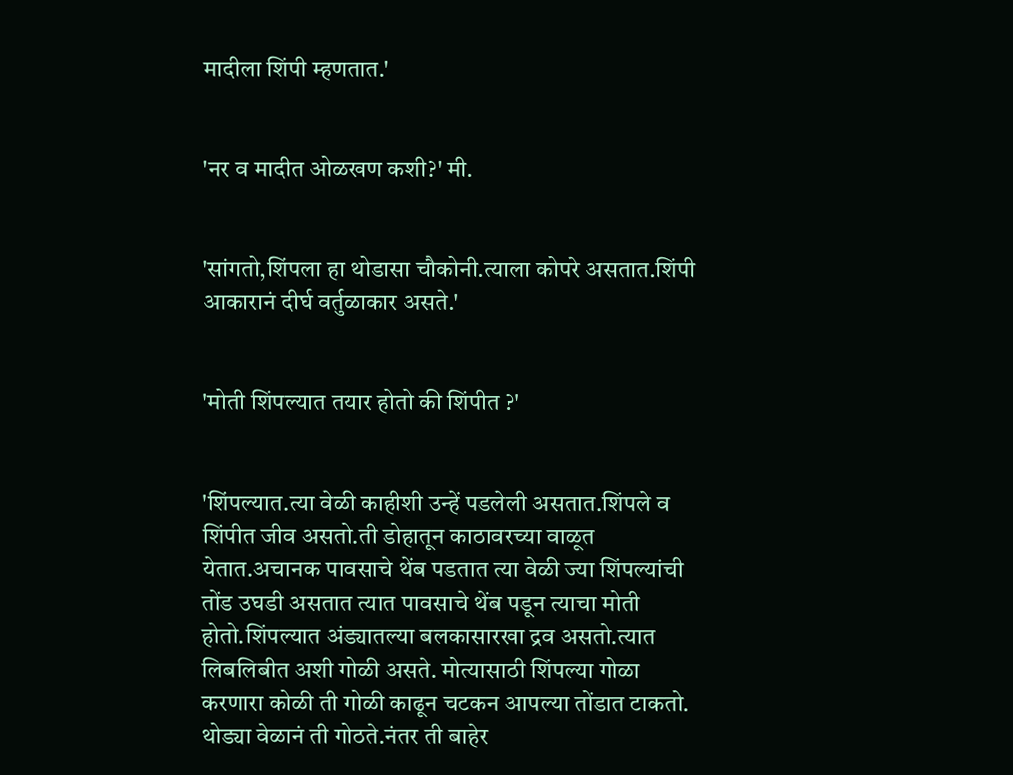मादीला शिंपी म्हणतात.'


'नर व मादीत ओळखण कशी?' मी.


'सांगतो,शिंपला हा थोडासा चौकोनी.त्याला कोपरे असतात.शिंपी आकारानं दीर्घ वर्तुळाकार असते.'


'मोती शिंपल्यात तयार होतो की शिंपीत ?'


'शिंपल्यात.त्या वेळी काहीशी उन्हें पडलेली असतात.शिंपले व शिंपीत जीव असतो.ती डोहातून काठावरच्या वाळूत येतात.अचानक पावसाचे थेंब पडतात त्या वेळी ज्या शिंपल्यांची तोंड उघडी असतात त्यात पावसाचे थेंब पडून त्याचा मोती होतो.शिंपल्यात अंड्यातल्या बलकासारखा द्रव असतो.त्यात लिबलिबीत अशी गोळी असते. मोत्यासाठी शिंपल्या गोळा करणारा कोळी ती गोळी काढून चटकन आपल्या तोंडात टाकतो. थोड्या वेळानं ती गोठते.नंतर ती बाहेर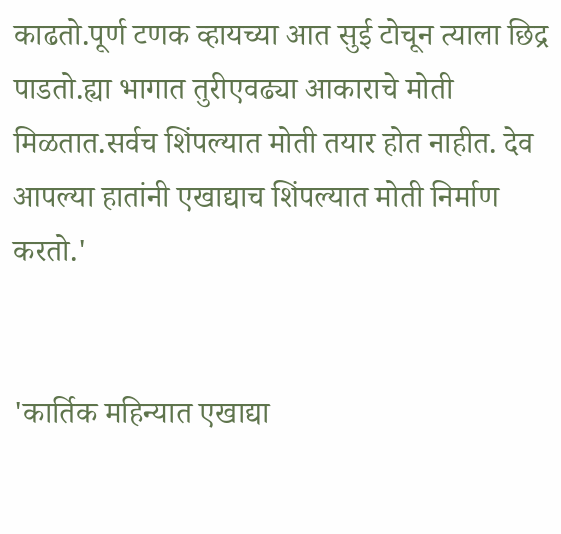काढतो.पूर्ण टणक व्हायच्या आत सुई टोचून त्याला छिद्र पाडतो.ह्या भागात तुरीएवढ्या आकाराचे मोती मिळतात.सर्वच शिंपल्यात मोती तयार होत नाहीत. देव आपल्या हातांनी एखाद्याच शिंपल्यात मोती निर्माण करतो.'


'कार्तिक महिन्यात एखाद्या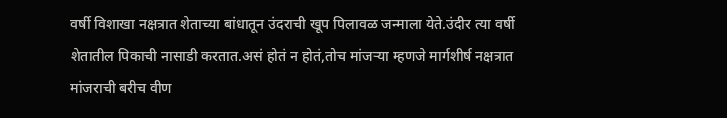वर्षी विशाखा नक्षत्रात शेताच्या बांधातून उंदराची खूप पिलावळ जन्माला येते.उंदीर त्या वर्षी शेतातील पिकाची नासाडी करतात.असं होतं न होतं,तोच मांजऱ्या म्हणजे मार्गशीर्ष नक्षत्रात मांजराची बरीच वीण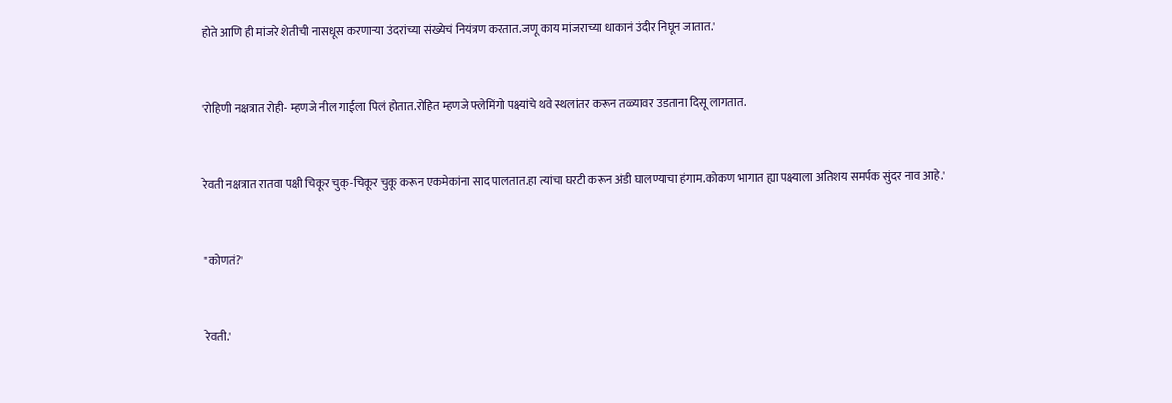होते आणि ही मांजरे शेतीची नासधूस करणाऱ्या उंदरांच्या संख्येचं नियंत्रण करतात.जणू काय मांजराच्या धाकानं उंदीर निघून जातात.'


'रोहिणी नक्षत्रात रोही- म्हणजे नील गाईला पिलं होतात.रोहित म्हणजे फ्लेमिंगो पक्ष्यांचे थवे स्थलांतर करून तळ्यावर उडताना दिसू लागतात.


रेवती नक्षत्रात रातवा पक्षी चिकूर चुक्-चिकूर चुकू करून एकमेकांना साद पालतात.हा त्यांचा घरटी करून अंडी घालण्याचा हंगाम.कोकण भागात ह्या पक्ष्याला अतिशय समर्पक सुंदर नाव आहे.'


"कोणतं?'


रेवती.'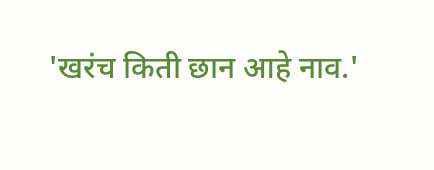'खरंच किती छान आहे नाव.'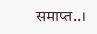समाप्त..।